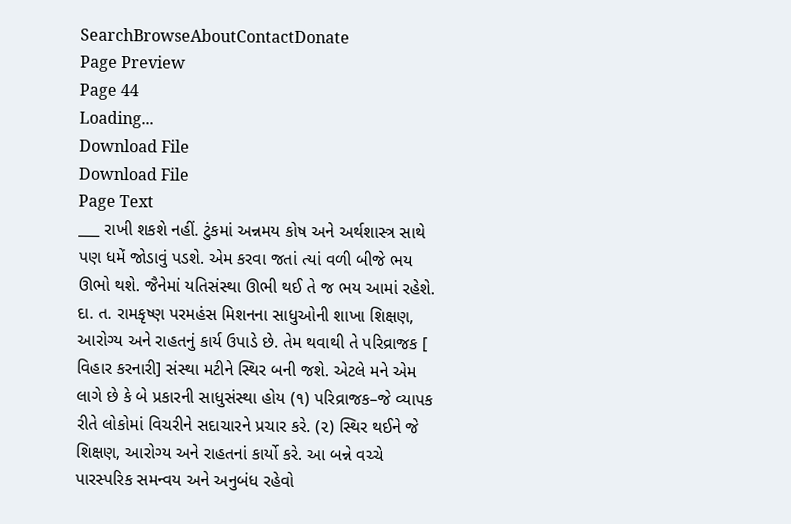SearchBrowseAboutContactDonate
Page Preview
Page 44
Loading...
Download File
Download File
Page Text
___ રાખી શકશે નહીં. ટુંકમાં અન્નમય કોષ અને અર્થશાસ્ત્ર સાથે પણ ધમેં જોડાવું પડશે. એમ કરવા જતાં ત્યાં વળી બીજે ભય ઊભો થશે. જૈનેમાં યતિસંસ્થા ઊભી થઈ તે જ ભય આમાં રહેશે. દા. ત. રામકૃષ્ણ પરમહંસ મિશનના સાધુઓની શાખા શિક્ષણ, આરોગ્ય અને રાહતનું કાર્ય ઉપાડે છે. તેમ થવાથી તે પરિવ્રાજક [ વિહાર કરનારી] સંસ્થા મટીને સ્થિર બની જશે. એટલે મને એમ લાગે છે કે બે પ્રકારની સાધુસંસ્થા હોય (૧) પરિવ્રાજક–જે વ્યાપક રીતે લોકોમાં વિચરીને સદાચારને પ્રચાર કરે. (૨) સ્થિર થઈને જે શિક્ષણ, આરોગ્ય અને રાહતનાં કાર્યો કરે. આ બન્ને વચ્ચે પારસ્પરિક સમન્વય અને અનુબંધ રહેવો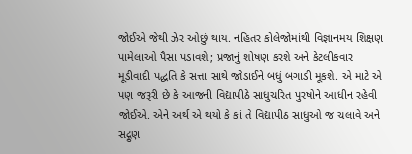જોઈએ જેથી ઝેર ઓછું થાય. નહિતર કોલેજોમાંથી વિજ્ઞાનમય શિક્ષણ પામેલાઓ પૈસા પડાવશે; પ્રજાનું શોષણ કરશે અને કેટલીકવાર મૂડીવાદી પદ્ધતિ કે સત્તા સાથે જોડાઈને બધું બગાડી મૂકશે. એ માટે એ પણ જરૂરી છે કે આજની વિદ્યાપીઠે સાધુચરિત પુરષોને આધીન રહેવી જોઈએ. એને અર્થ એ થયો કે કાં તે વિદ્યાપીઠ સાધુઓ જ ચલાવે અને સદ્ગુણ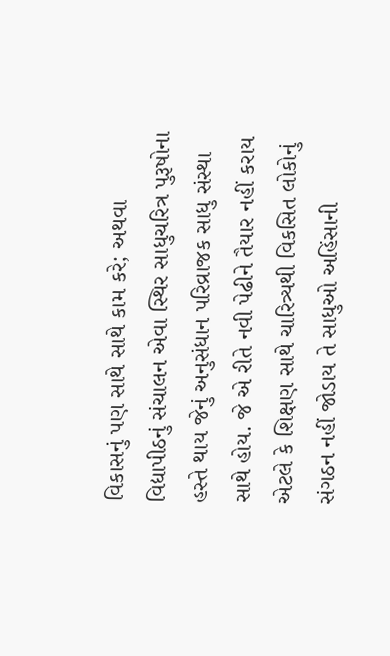વિકાસનું પણ સાથે સાથે કામ કરે; અથવા વિદ્યાપીઠનું સંચાલન એવા સ્થિર સાધુચરિત્ર પુરૂષોના હસ્તે થાય જેનું અનુસંધાન પરિવ્રાજક સાધુ સંસ્થા સાથે હોય. જે એ રીતે નવી પેઢીને તૈયાર નહીં કરાય એટલે કે શિક્ષણ સાથે ચારિત્ર્યથી વિકસિત લોકોનું સંગઠન નહીં જોડાય તે સાધુઓ અહિંસાની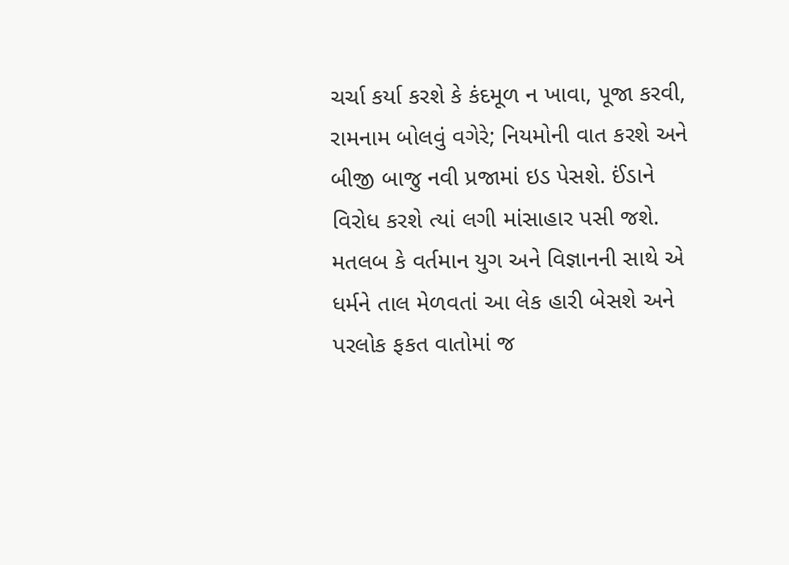ચર્ચા કર્યા કરશે કે કંદમૂળ ન ખાવા, પૂજા કરવી, રામનામ બોલવું વગેરે; નિયમોની વાત કરશે અને બીજી બાજુ નવી પ્રજામાં ઇડ પેસશે. ઈંડાને વિરોધ કરશે ત્યાં લગી માંસાહાર પસી જશે. મતલબ કે વર્તમાન યુગ અને વિજ્ઞાનની સાથે એ ધર્મને તાલ મેળવતાં આ લેક હારી બેસશે અને પરલોક ફકત વાતોમાં જ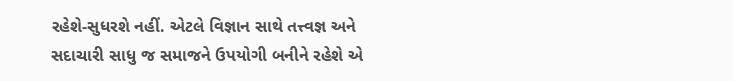રહેશે-સુધરશે નહીં. એટલે વિજ્ઞાન સાથે તત્ત્વજ્ઞ અને સદાચારી સાધુ જ સમાજને ઉપયોગી બનીને રહેશે એ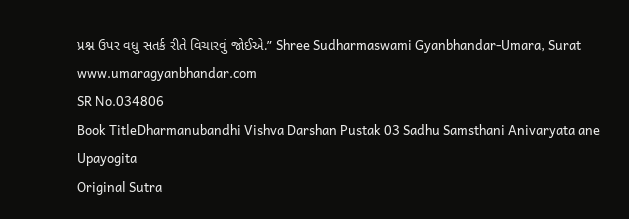પ્રશ્ન ઉપર વધુ સતર્ક રીતે વિચારવું જોઈએ.” Shree Sudharmaswami Gyanbhandar-Umara, Surat www.umaragyanbhandar.com
SR No.034806
Book TitleDharmanubandhi Vishva Darshan Pustak 03 Sadhu Samsthani Anivaryata ane Upayogita
Original Sutra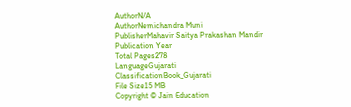AuthorN/A
AuthorNemichandra Muni
PublisherMahavir Saitya Prakashan Mandir
Publication Year
Total Pages278
LanguageGujarati
ClassificationBook_Gujarati
File Size15 MB
Copyright © Jain Education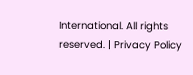International. All rights reserved. | Privacy Policy